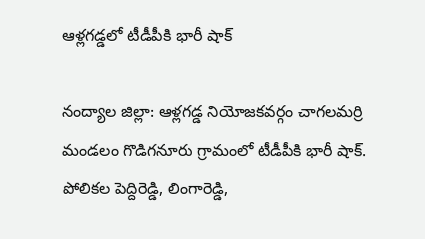ఆళ్ల‌గడ్డలో టీడీపీకి భారీ షాక్

నంద్యాల జిల్లా: ఆళ్ల‌గ‌డ్డ నియోజ‌క‌వ‌ర్గం చాగలమర్రి మండలం గొడిగనూరు గ్రామంలో టీడీపీకి భారీ షాక్. పోలికల పెద్దిరెడ్డి, లింగారెడ్డి,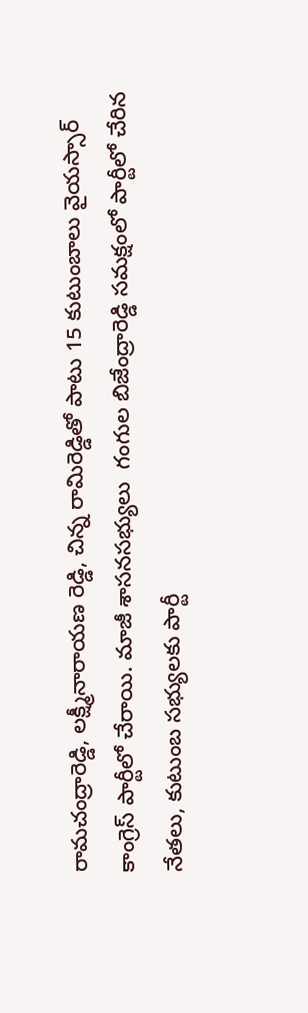రామచంద్రారెడ్డి, లక్ష్మీనారాయణ రెడ్డి, చిన్న రామిరెడ్డితో పాటు 15 కుటుంబాలు వైయస్సార్ కాంగ్రెస్ పార్టీలో చేరాయి. మాజీ శాసనసభ్యులు  గంగుల బిజేంద్రారెడ్డి సమక్షంలో పార్టీలో చేరిన నేతలు, కుటుంబ సభ్యులకు పార్టీ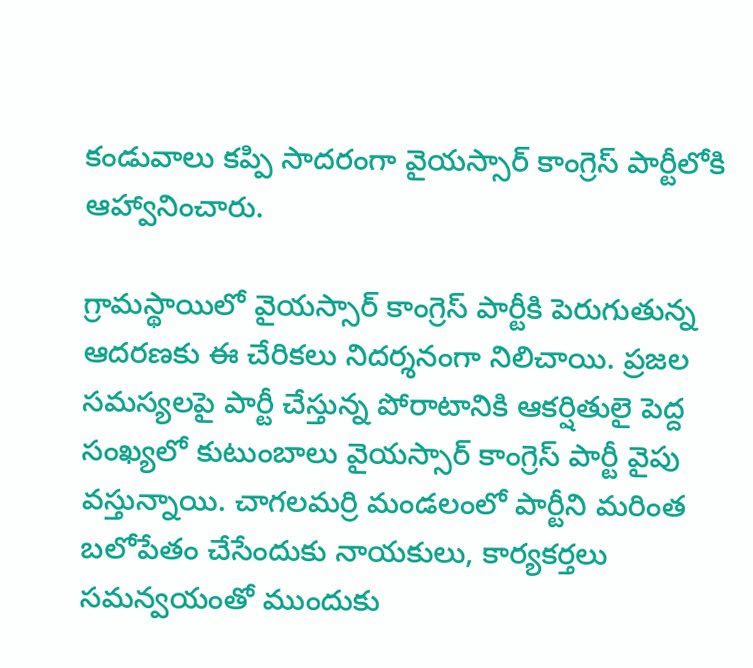కండువాలు కప్పి సాదరంగా వైయస్సార్ కాంగ్రెస్ పార్టీలోకి ఆహ్వానించారు.

గ్రామస్థాయిలో వైయస్సార్ కాంగ్రెస్ పార్టీకి పెరుగుతున్న ఆదరణకు ఈ చేరికలు నిదర్శనంగా నిలిచాయి. ప్రజల సమస్యలపై పార్టీ చేస్తున్న పోరాటానికి ఆకర్షితులై పెద్ద సంఖ్యలో కుటుంబాలు వైయస్సార్ కాంగ్రెస్ పార్టీ వైపు వస్తున్నాయి. చాగలమర్రి మండలంలో పార్టీని మరింత బలోపేతం చేసేందుకు నాయకులు, కార్యకర్తలు సమన్వయంతో ముందుకు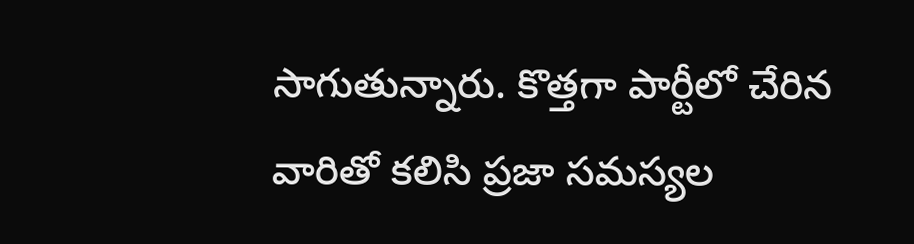సాగుతున్నారు. కొత్తగా పార్టీలో చేరిన వారితో కలిసి ప్రజా సమస్యల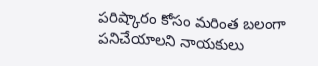పరిష్కారం కోసం మరింత బలంగా పనిచేయాలని నాయకులు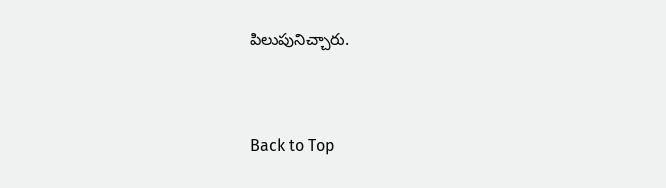పిలుపునిచ్చారు.


Back to Top